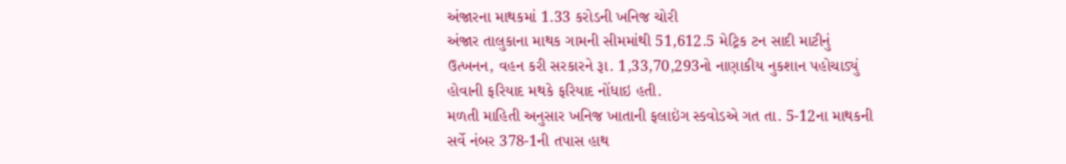અંજારના માથકમાં 1.33 કરોડની ખનિજ ચોરી
અંજાર તાલુકાના માથક ગામની સીમમાંથી 51,612.5 મેટ્રિક ટન સાદી માટીનું ઉત્ખનન, વહન કરી સરકારને રૂા. 1,33,70,293નો નાણાકીય નુકશાન પહોચાડ્યું હોવાની ફરિયાદ મથકે ફરિયાદ નોંધાઇ હતી.
મળતી માહિતી અનુસાર ખનિજ ખાતાની ફલાઇંગ સ્કવોડએ ગત તા. 5-12ના માથકની સર્વે નંબર 378-1ની તપાસ હાથ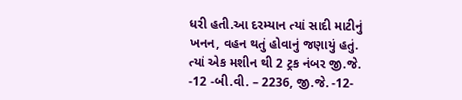ધરી હતી.આ દરમ્યાન ત્યાં સાદી માટીનું ખનન, વહન થતું હોવાનું જણાયું હતું. ત્યાં એક મશીન થી 2 ટ્રક નંબર જી.જે. -12 -બી.વી. – 2236, જી.જે. -12-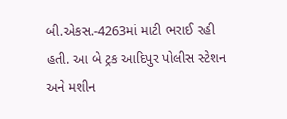બી.એકસ.-4263માં માટી ભરાઈ રહી હતી. આ બે ટ્રક આદિપુર પોલીસ સ્ટેશન અને મશીન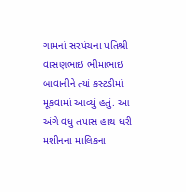ગામનાં સરપંચના પતિશ્રી વાસણભાઇ ભીમાભાઇ બાવાનીને ત્યાં કસ્ટડીમાં મૂકવામાં આવ્યું હતું. આ અંગે વધુ તપાસ હાથ ધરી મશીનના માલિકના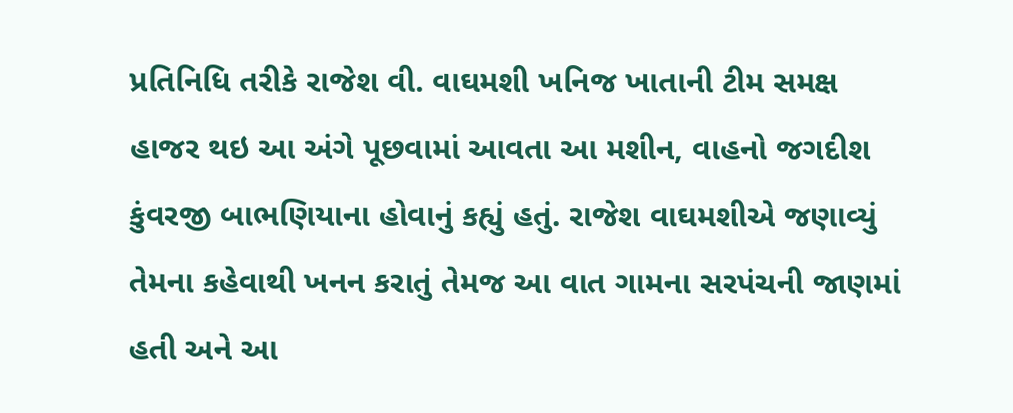પ્રતિનિધિ તરીકે રાજેશ વી. વાઘમશી ખનિજ ખાતાની ટીમ સમક્ષ હાજર થઇ આ અંગે પૂછવામાં આવતા આ મશીન, વાહનો જગદીશ કુંવરજી બાભણિયાના હોવાનું કહ્યું હતું. રાજેશ વાઘમશીએ જણાવ્યું તેમના કહેવાથી ખનન કરાતું તેમજ આ વાત ગામના સરપંચની જાણમાં હતી અને આ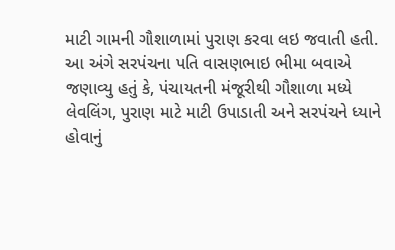માટી ગામની ગૌશાળામાં પુરાણ કરવા લઇ જવાતી હતી.
આ અંગે સરપંચના પતિ વાસણભાઇ ભીમા બવાએ જણાવ્યુ હતું કે, પંચાયતની મંજૂરીથી ગૌશાળા મધ્યે લેવલિંગ, પુરાણ માટે માટી ઉપાડાતી અને સરપંચને ધ્યાને હોવાનું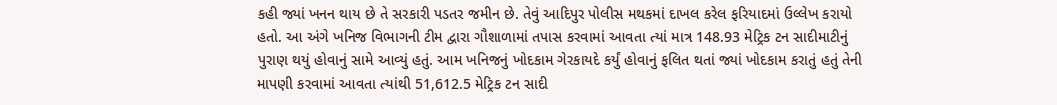કહી જ્યાં ખનન થાય છે તે સરકારી પડતર જમીન છે. તેવું આદિપુર પોલીસ મથકમાં દાખલ કરેલ ફરિયાદમાં ઉલ્લેખ કરાયો હતો. આ અંગે ખનિજ વિભાગની ટીમ દ્વારા ગૌશાળામાં તપાસ કરવામાં આવતા ત્યાં માત્ર 148.93 મેટ્રિક ટન સાદીમાટીનું પુરાણ થયું હોવાનું સામે આવ્યું હતું. આમ ખનિજનું ખોદકામ ગેરકાયદે કર્યું હોવાનું ફલિત થતાં જ્યાં ખોદકામ કરાતું હતું તેની માપણી કરવામાં આવતા ત્યાંથી 51,612.5 મેટ્રિક ટન સાદી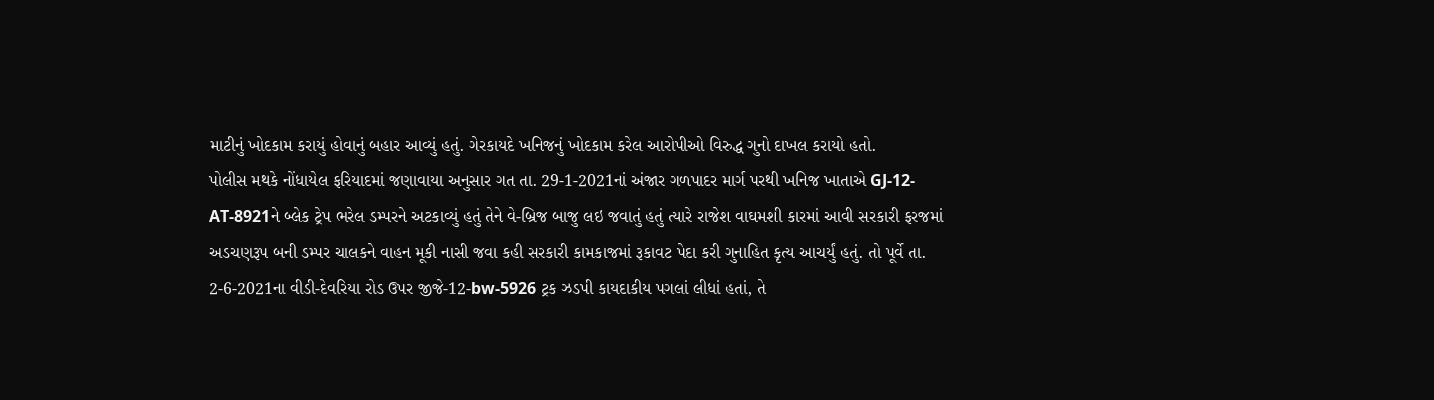માટીનું ખોદકામ કરાયું હોવાનું બહાર આવ્યું હતું. ગેરકાયદે ખનિજનું ખોદકામ કરેલ આરોપીઓ વિરુદ્ધ ગુનો દાખલ કરાયો હતો.
પોલીસ મથકે નોંધાયેલ ફરિયાદમાં જણાવાયા અનુસાર ગત તા. 29-1-2021નાં અંજાર ગળપાદર માર્ગ પરથી ખનિજ ખાતાએ GJ-12-AT-8921ને બ્લેક ટ્રેપ ભરેલ ડમ્પરને અટકાવ્યું હતું તેને વે-બ્રિજ બાજુ લઇ જવાતું હતું ત્યારે રાજેશ વાઘમશી કારમાં આવી સરકારી ફરજમાં અડચણરૂપ બની ડમ્પર ચાલકને વાહન મૂકી નાસી જવા કહી સરકારી કામકાજમાં રૂકાવટ પેદા કરી ગુનાહિત કૃત્ય આચર્યું હતું. તો પૂર્વે તા. 2-6-2021ના વીડી-દેવરિયા રોડ ઉપર જીજે-12-bw-5926 ટ્રક ઝડપી કાયદાકીય પગલાં લીધાં હતાં, તે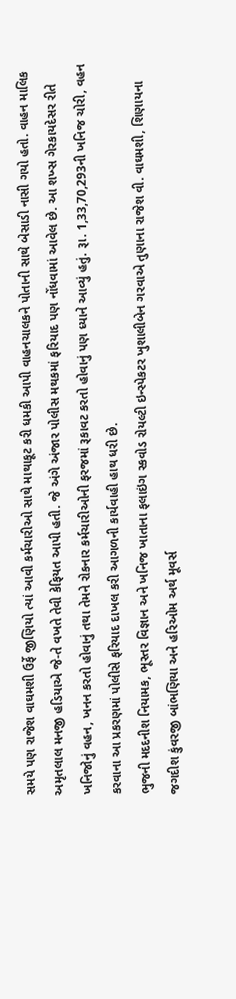સમયે પણ રાજેશ વાઘમશી ઉર્ફે જીણિયો ત્યાં આવી કર્મચારીઓ સાથે માથાકૂટ કરી ધમકી આપી વાહનચાલકને પોતાની સાથે બેસાડી નાસી ગયો હતો. વાહન માલિક અમૃતલાલ મનજી હડિયાએ જે-તે વખતે તેવી કેફિયત આપી હતી. જે અંગે અંજાર પોલીસ મથકમાં ફરિયાદ પણ નોંધવામાં આવેલ છે. આ શખ્સ ગેરકાયદેસર રીતે ખનિજોનું વહન, ખનન કરતો હોવાનું તથા તેમને રોકનાર કર્મચારીઓની ફરજમાં રૂકાવટ કરતો હોવાનું પણ ધ્યાને આવ્યું હતું. રૂા. 1,33,70,293ની ખનિજ ચોરી, વહન કરવાના આ પ્રકરણમાં પોલીસે ફરિયાદ દાખલ કરી આગળની કાર્યવાહી હાથ ધરી છે.
ભુજની મદદનીશ નિયામક, ભૂસ્તર વિજ્ઞાન અને ખનિજ ખાતાના ફલાઇંગ સ્કવોડ રોયલ્ટી ઇન્સ્પેકટર ખુશાલીબેન ગરવાએ તુણાના રાજેશ વી. વાઘમશી, શિણાયના જગદીશ કુંવરજી બાંભણિયા અને હરિઓમ અર્થ મૂવર્સ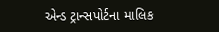એન્ડ ટ્રાન્સપોર્ટના માલિક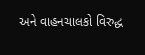અને વાહનચાલકો વિરુદ્ધ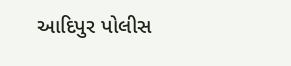આદિપુર પોલીસ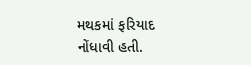મથકમાં ફરિયાદ નોંધાવી હતી.